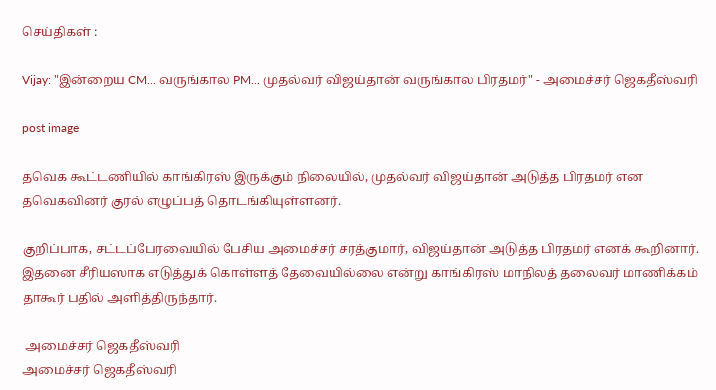செய்திகள் :

Vijay: "இன்றைய CM... வருங்கால PM... முதல்வர் விஜய்தான் வருங்கால பிரதமர்" - அமைச்சர் ஜெகதீஸ்வரி

post image

தவெக கூட்டணியில் காங்கிரஸ் இருக்கும் நிலையில், முதல்வர் விஜய்தான் அடுத்த பிரதமர் என தவெகவினர் குரல் எழுப்பத் தொடங்கியுள்ளனர்.

குறிப்பாக, சட்டப்பேரவையில் பேசிய அமைச்சர் சரத்குமார், விஜய்தான் அடுத்த பிரதமர் எனக் கூறினார். இதனை சீரியஸாக எடுத்துக் கொள்ளத் தேவையில்லை என்று காங்கிரஸ் மாநிலத் தலைவர் மாணிக்கம் தாகூர் பதில் அளித்திருந்தார்.

 அமைச்சர் ஜெகதீஸ்வரி
அமைச்சர் ஜெகதீஸ்வரி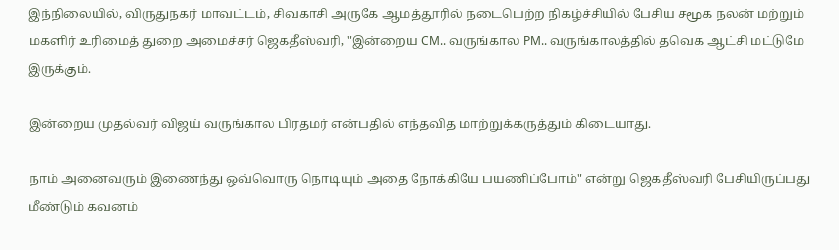இந்நிலையில், விருதுநகர் மாவட்டம், சிவகாசி அருகே ஆமத்தூரில் நடைபெற்ற நிகழ்ச்சியில் பேசிய சமூக நலன் மற்றும் மகளிர் உரிமைத் துறை அமைச்சர் ஜெகதீஸ்வரி, "இன்றைய CM.. வருங்கால PM.. வருங்காலத்தில் தவெக ஆட்சி மட்டுமே இருக்கும்.

இன்றைய முதல்வர் விஜய் வருங்கால பிரதமர் என்பதில் எந்தவித மாற்றுக்கருத்தும் கிடையாது.

நாம் அனைவரும் இணைந்து ஒவ்வொரு நொடியும் அதை நோக்கியே பயணிப்போம்" என்று ஜெகதீஸ்வரி பேசியிருப்பது மீண்டும் கவனம்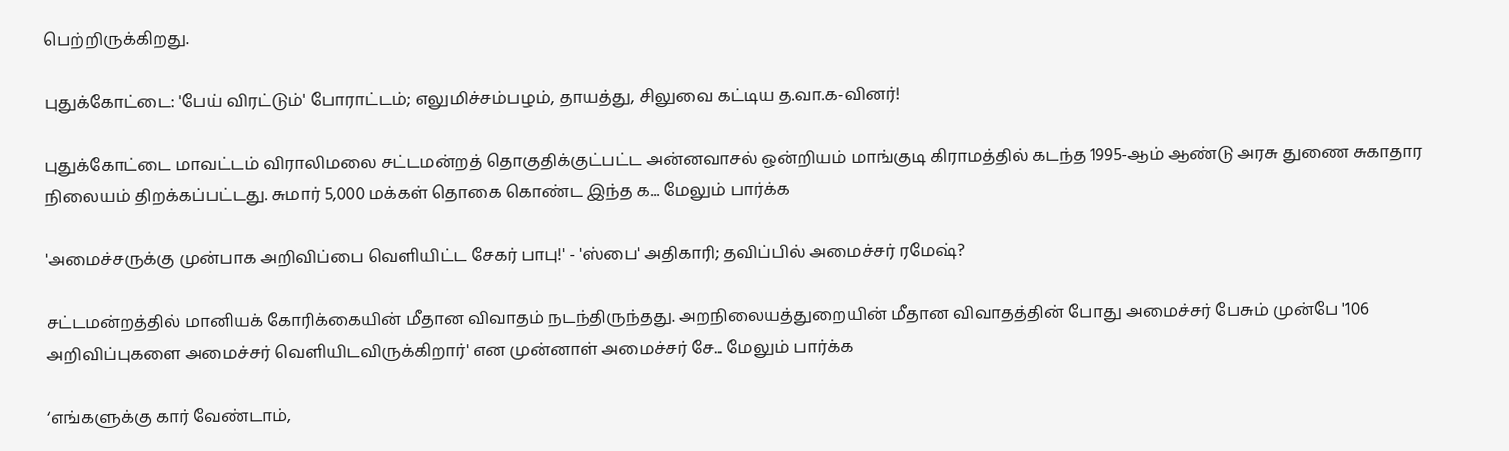பெற்றிருக்கிறது.

புதுக்கோட்டை: 'பேய் விரட்டும்' போராட்டம்; எலுமிச்சம்பழம், தாயத்து, சிலுவை கட்டிய த.வா.க-வினர்!

புதுக்கோட்டை மாவட்டம் விராலிமலை சட்டமன்றத் தொகுதிக்குட்பட்ட அன்னவாசல் ஒன்றியம் மாங்குடி கிராமத்தில் கடந்த 1995-ஆம் ஆண்டு அரசு துணை சுகாதார நிலையம் திறக்கப்பட்டது. சுமார் 5,000 மக்கள் தொகை கொண்ட இந்த க... மேலும் பார்க்க

'அமைச்சருக்கு முன்பாக அறிவிப்பை வெளியிட்ட சேகர் பாபு!' - 'ஸ்பை' அதிகாரி; தவிப்பில் அமைச்சர் ரமேஷ்?

சட்டமன்றத்தில் மானியக் கோரிக்கையின் மீதான விவாதம் நடந்திருந்தது. அறநிலையத்துறையின் மீதான விவாதத்தின் போது அமைச்சர் பேசும் முன்பே '106 அறிவிப்புகளை அமைச்சர் வெளியிடவிருக்கிறார்' என முன்னாள் அமைச்சர் சே... மேலும் பார்க்க

‘எங்களுக்கு கார் வேண்டாம்,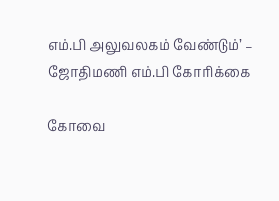எம்.பி அலுவலகம் வேண்டும்’ – ஜோதிமணி எம்.பி கோரிக்கை

கோவை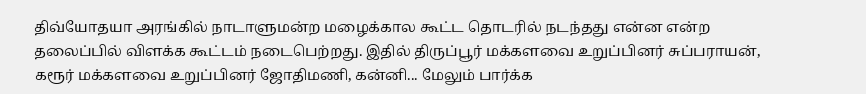திவ்யோதயா அரங்கில் நாடாளுமன்ற மழைக்கால கூட்ட தொடரில் நடந்தது என்ன என்ற தலைப்பில் விளக்க கூட்டம் நடைபெற்றது. இதில் திருப்பூர் மக்களவை உறுப்பினர் சுப்பராயன், கரூர் மக்களவை உறுப்பினர் ஜோதிமணி, கன்னி... மேலும் பார்க்க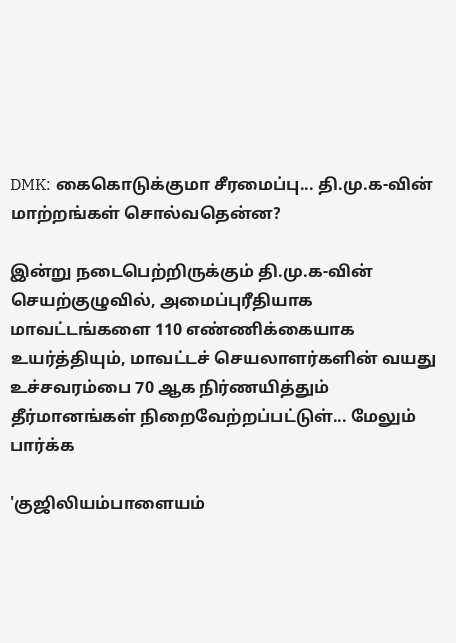DMK: கைகொடுக்குமா சீரமைப்பு... தி.மு.க-வின் மாற்றங்கள் சொல்வதென்ன?

இன்று நடைபெற்றிருக்கும் தி.மு.க-வின் செயற்குழுவில், அமைப்புரீதியாக மாவட்டங்களை 110 எண்ணிக்கையாக உயர்த்தியும், மாவட்டச் செயலாளர்களின் வயது உச்சவரம்பை 70 ஆக நிர்ணயித்தும் தீர்மானங்கள் நிறைவேற்றப்பட்டுள்... மேலும் பார்க்க

'குஜிலியம்பாளையம்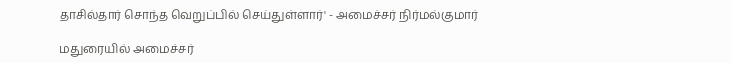தாசில்தார் சொந்த வெறுப்பில் செய்துள்ளார்' - அமைச்சர் நிர்மல்குமார்

மதுரையில் அமைச்சர்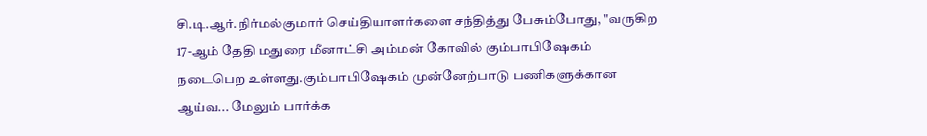சி.டி.ஆர்.நிர்மல்குமார் செய்தியாளர்களை சந்தித்து பேசும்போது, "வருகிற 17-ஆம் தேதி மதுரை மீனாட்சி அம்மன் கோவில் கும்பாபிஷேகம் நடைபெற உள்ளது.கும்பாபிஷேகம் முன்னேற்பாடு பணிகளுக்கான ஆய்வ... மேலும் பார்க்க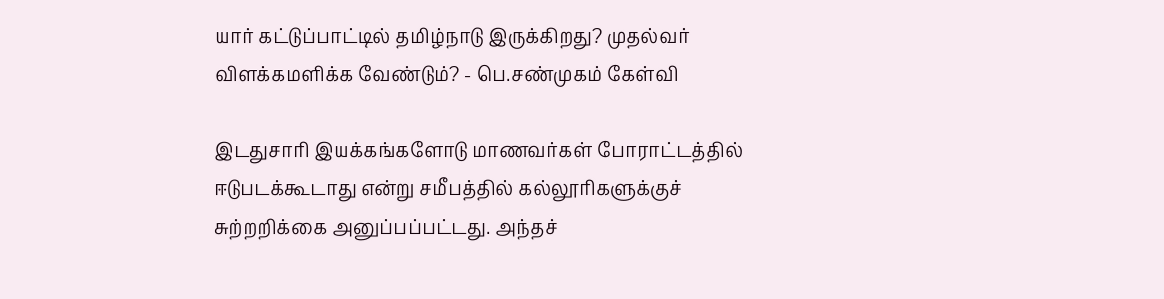யார் கட்டுப்பாட்டில் தமிழ்நாடு இருக்கிறது? முதல்வர் விளக்கமளிக்க வேண்டும்? - பெ.சண்முகம் கேள்வி

இடதுசாரி இயக்கங்களோடு மாணவர்கள் போராட்டத்தில் ஈடுபடக்கூடாது என்று சமீபத்தில் கல்லூரிகளுக்குச் சுற்றறிக்கை அனுப்பப்பட்டது. அந்தச்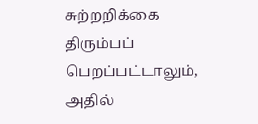சுற்றறிக்கை திரும்பப் பெறப்பட்டாலும், அதில்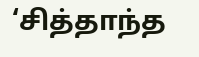‘சித்தாந்த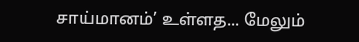சாய்மானம்’ உள்ளத... மேலும்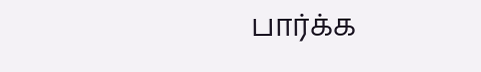பார்க்க